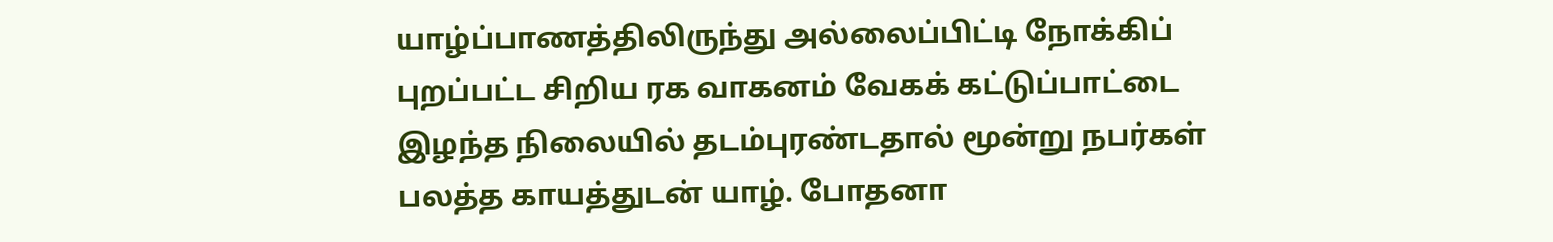யாழ்ப்பாணத்திலிருந்து அல்லைப்பிட்டி நோக்கிப் புறப்பட்ட சிறிய ரக வாகனம் வேகக் கட்டுப்பாட்டை இழந்த நிலையில் தடம்புரண்டதால் மூன்று நபர்கள் பலத்த காயத்துடன் யாழ். போதனா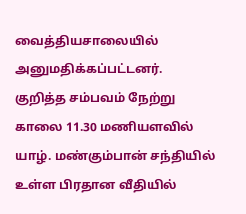வைத்தியசாலையில் அனுமதிக்கப்பட்டனர்.
குறித்த சம்பவம் நேற்று காலை 11.30 மணியளவில் யாழ். மண்கும்பான் சந்தியில் உள்ள பிரதான வீதியில்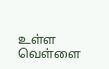உள்ள வெள்ளை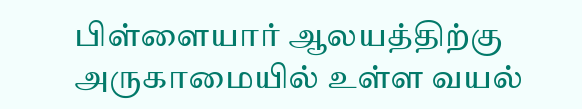பிள்ளையார் ஆலயத்திற்கு அருகாமையில் உள்ள வயல்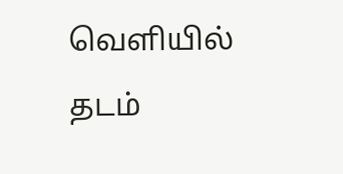வெளியில் தடம்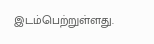இடம்பெற்றுள்ளது.